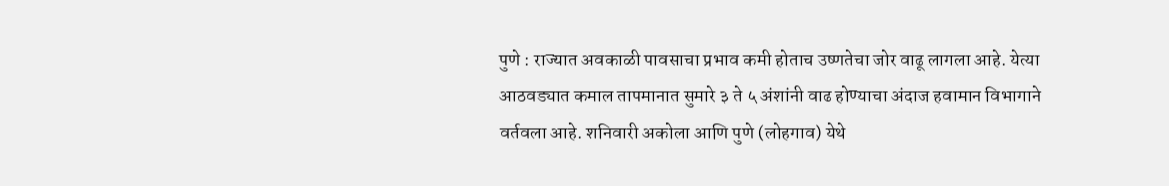पुणे : राज्यात अवकाळी पावसाचा प्रभाव कमी होताच उष्णतेचा जोर वाढू लागला आहे. येत्या आठवड्यात कमाल तापमानात सुमारे ३ ते ५ अंशांनी वाढ होण्याचा अंदाज हवामान विभागाने वर्तवला आहे. शनिवारी अकोला आणि पुणे (लोहगाव) येथे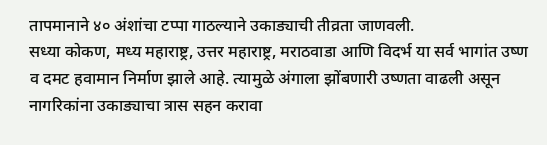तापमानाने ४० अंशांचा टप्पा गाठल्याने उकाड्याची तीव्रता जाणवली.
सध्या कोकण, मध्य महाराष्ट्र, उत्तर महाराष्ट्र, मराठवाडा आणि विदर्भ या सर्व भागांत उष्ण व दमट हवामान निर्माण झाले आहे. त्यामुळे अंगाला झोंबणारी उष्णता वाढली असून नागरिकांना उकाड्याचा त्रास सहन करावा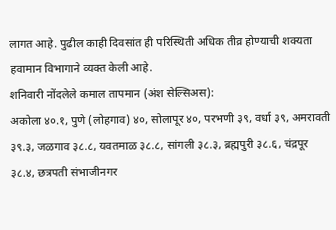लागत आहे. पुढील काही दिवसांत ही परिस्थिती अधिक तीव्र होण्याची शक्यता हवामान विभागाने व्यक्त केली आहे.
शनिवारी नोंदलेले कमाल तापमान (अंश सेल्सिअस):
अकोला ४०.१, पुणे (लोहगाव) ४०, सोलापूर ४०, परभणी ३९, वर्धा ३९, अमरावती ३९.३, जळगाव ३८.८, यवतमाळ ३८.८, सांगली ३८.३, ब्रह्मपुरी ३८.६, चंद्रपूर ३८.४, छत्रपती संभाजीनगर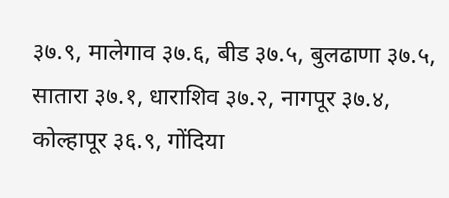३७.९, मालेगाव ३७.६, बीड ३७.५, बुलढाणा ३७.५, सातारा ३७.१, धाराशिव ३७.२, नागपूर ३७.४, कोल्हापूर ३६.९, गोंदिया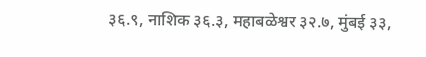३६.९, नाशिक ३६.३, महाबळेश्वर ३२.७, मुंबई ३३,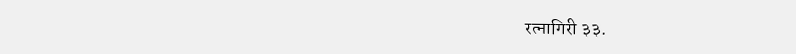रत्नागिरी ३३.